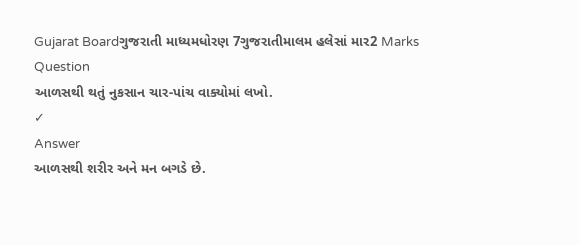Gujarat Boardગુજરાતી માધ્યમધોરણ 7ગુજરાતીમાલમ હલેસાં માર2 Marks
Question
આળસથી થતું નુકસાન ચાર-પાંચ વાક્યોમાં લખો.
✓
Answer
આળસથી શરીર અને મન બગડે છે.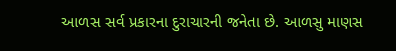આળસ સર્વ પ્રકારના દુરાચારની જનેતા છે. આળસુ માણસ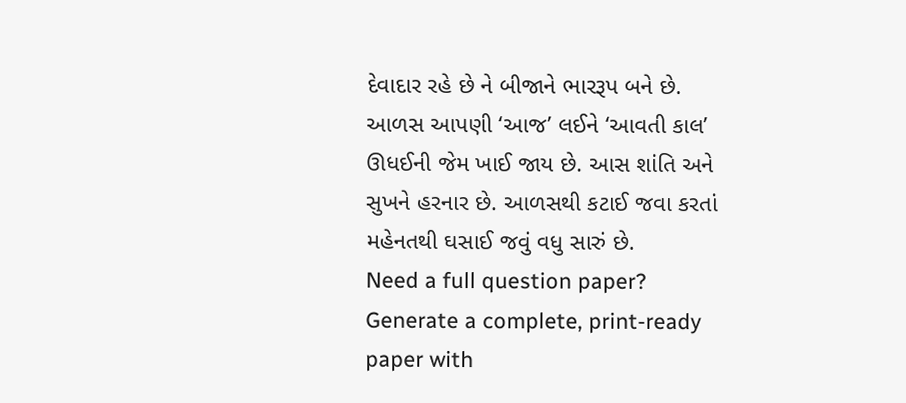દેવાદાર રહે છે ને બીજાને ભારરૂપ બને છે. આળસ આપણી ‘આજ’ લઈને ‘આવતી કાલ’ ઊધઈની જેમ ખાઈ જાય છે. આસ શાંતિ અને સુખને હરનાર છે. આળસથી કટાઈ જવા કરતાં મહેનતથી ઘસાઈ જવું વધુ સારું છે.
Need a full question paper?
Generate a complete, print-ready paper with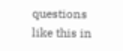questions like this in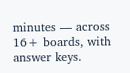minutes — across 16+ boards, with answer keys.